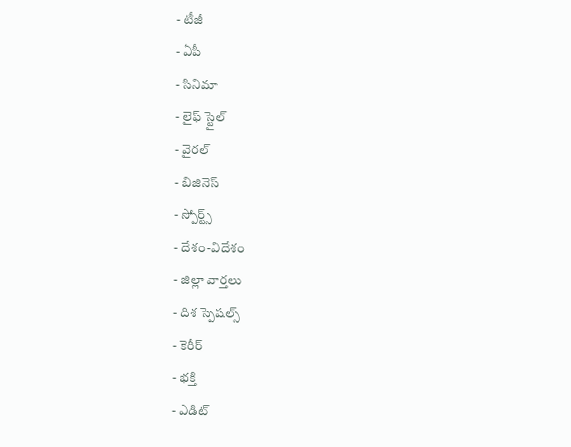- టీజీ
- ఏపీ
- సినిమా
- లైఫ్ స్టైల్
- వైరల్
- బిజినెస్
- స్పోర్ట్స్
- దేశం-విదేశం
- జిల్లా వార్తలు
- దిశ స్పెషల్స్
- కెరీర్
- భక్తి
- ఎడిట్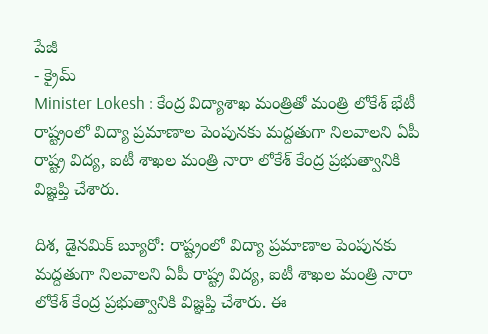పేజీ
- క్రైమ్
Minister Lokesh : కేంద్ర విద్యాశాఖ మంత్రితో మంత్రి లోకేశ్ భేటీ
రాష్ట్రంలో విద్యా ప్రమాణాల పెంపునకు మద్దతుగా నిలవాలని ఏపీ రాష్ట్ర విద్య, ఐటీ శాఖల మంత్రి నారా లోకేశ్ కేంద్ర ప్రభుత్వానికి విజ్ఞప్తి చేశారు.

దిశ, డైనమిక్ బ్యూరో: రాష్ట్రంలో విద్యా ప్రమాణాల పెంపునకు మద్దతుగా నిలవాలని ఏపీ రాష్ట్ర విద్య, ఐటీ శాఖల మంత్రి నారా లోకేశ్ కేంద్ర ప్రభుత్వానికి విజ్ఞప్తి చేశారు. ఈ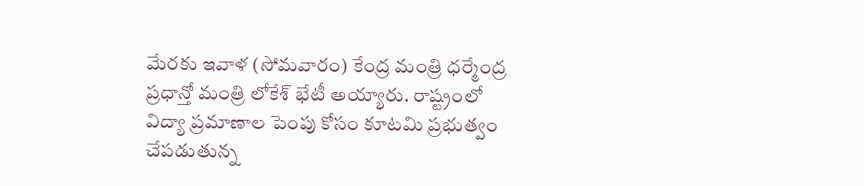మేరకు ఇవాళ (సోమవారం) కేంద్ర మంత్రి ధర్మేంద్ర ప్రధాన్తో మంత్రి లోకేశ్ భేటీ అయ్యారు. రాష్ట్రంలో విద్యా ప్రమాణాల పెంపు కోసం కూటమి ప్రభుత్వం చేపడుతున్న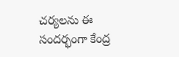చర్యలను ఈ సందర్భంగా కేంద్ర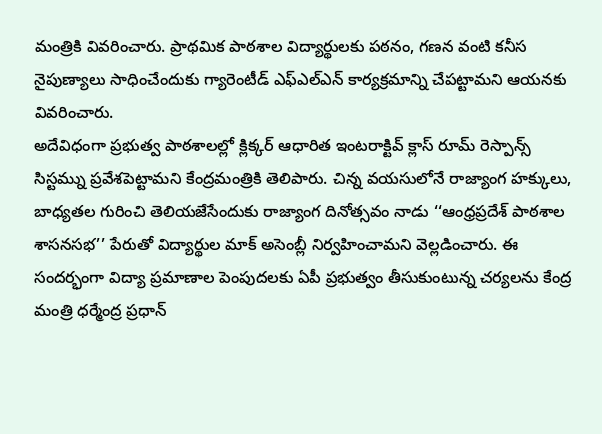మంత్రికి వివరించారు. ప్రాథమిక పాఠశాల విద్యార్థులకు పఠనం, గణన వంటి కనీస నైపుణ్యాలు సాధించేందుకు గ్యారెంటీడ్ ఎఫ్ఎల్ఎన్ కార్యక్రమాన్ని చేపట్టామని ఆయనకు వివరించారు.
అదేవిధంగా ప్రభుత్వ పాఠశాలల్లో క్లిక్కర్ ఆధారిత ఇంటరాక్టివ్ క్లాస్ రూమ్ రెస్పాన్స్ సిస్టమ్ను ప్రవేశపెట్టామని కేంద్రమంత్రికి తెలిపారు. చిన్న వయసులోనే రాజ్యాంగ హక్కులు, బాధ్యతల గురించి తెలియజేసేందుకు రాజ్యాంగ దినోత్సవం నాడు ‘‘ఆంధ్రప్రదేశ్ పాఠశాల శాసనసభ’’ పేరుతో విద్యార్థుల మాక్ అసెంబ్లీ నిర్వహించామని వెల్లడించారు. ఈ సందర్భంగా విద్యా ప్రమాణాల పెంపుదలకు ఏపీ ప్రభుత్వం తీసుకుంటున్న చర్యలను కేంద్ర మంత్రి ధర్మేంద్ర ప్రధాన్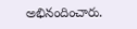అభినందించారు.